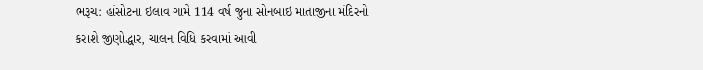ભરૂચ: હાંસોટના ઇલાવ ગામે 114 વર્ષ જુના સોનબાઇ માતાજીના મંદિરનો કરાશે જીણોદ્ધાર, ચાલન વિધિ કરવામાં આવી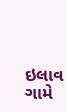ઇલાવ ગામે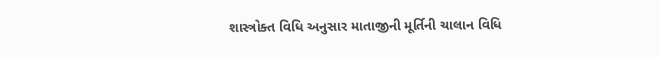શાસ્ત્રોક્ત વિધિ અનુસાર માતાજીની મૂર્તિની ચાલાન વિધિ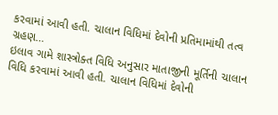કરવામાં આવી હતી. ચાલાન વિધિમાં દેવોની પ્રતિમામાંથી તત્વ ગ્રહણ…
ઇલાવ ગામે શાસ્ત્રોક્ત વિધિ અનુસાર માતાજીની મૂર્તિની ચાલાન વિધિ કરવામાં આવી હતી. ચાલાન વિધિમાં દેવોની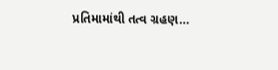પ્રતિમામાંથી તત્વ ગ્રહણ…